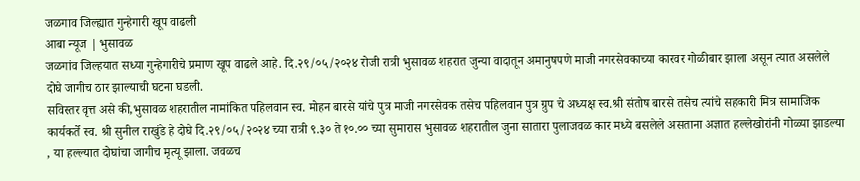जळगाव जिल्ह्यात गुन्हेगारी खूप वाढली
आबा न्यूज | भुसावळ
जळगांव जिल्हयात सध्या गुन्हेगारीचे प्रमाण खूप वाढले आहे. दि.२९/०५/२०२४ रोजी रात्री भुसावळ शहरात जुन्या वादातून अमानुषपणे माजी नगरसेवकाच्या कारवर गोळीबार झाला असून त्यात असलेले दोघे जागीच ठार झाल्याची घटना घडली.
सविस्तर वृत्त असे की,भुसावळ शहरातील नामांकित पहिलवान स्व. मोहन बारसे यांचे पुत्र माजी नगरसेवक तसेच पहिलवान पुत्र ग्रुप चे अध्यक्ष स्व.श्री संतोष बारसे तसेच त्यांचे सहकारी मित्र सामाजिक कार्यकर्ते स्व. श्री सुनील राखुंडे हे दोघे दि.२९/०५/२०२४ च्या रात्री ९.३० ते १०.०० च्या सुमारास भुसावळ शहरातील जुना सातारा पुलाजवळ कार मध्ये बसलेले असताना अज्ञात हल्लेखोरांनी गोळ्या झाडल्या , या हल्ल्यात दोघांचा जागीच मृत्यू झाला. जवळच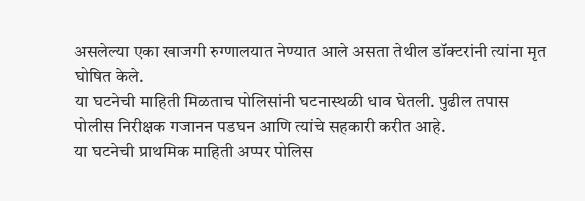असलेल्या एका खाजगी रुग्णालयात नेण्यात आले असता तेथील डॉक्टरांनी त्यांना मृत घोषित केले.
या घटनेची माहिती मिळताच पोलिसांनी घटनास्थळी धाव घेतली. पुढील तपास पोलीस निरीक्षक गजानन पडघन आणि त्यांचे सहकारी करीत आहे.
या घटनेची प्राथमिक माहिती अप्पर पोलिस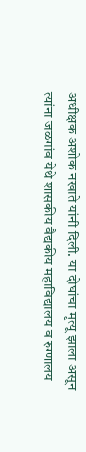अधीक्षक अशोक नखाते यांनी दिली. या दोघांचा मृत्यू झाला असून त्यांना जळगांव येथे शासकीय वैद्यकीय महाविद्यालय व रुग्णालय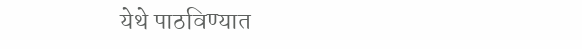येथे पाठविण्यात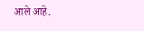आले आहे.